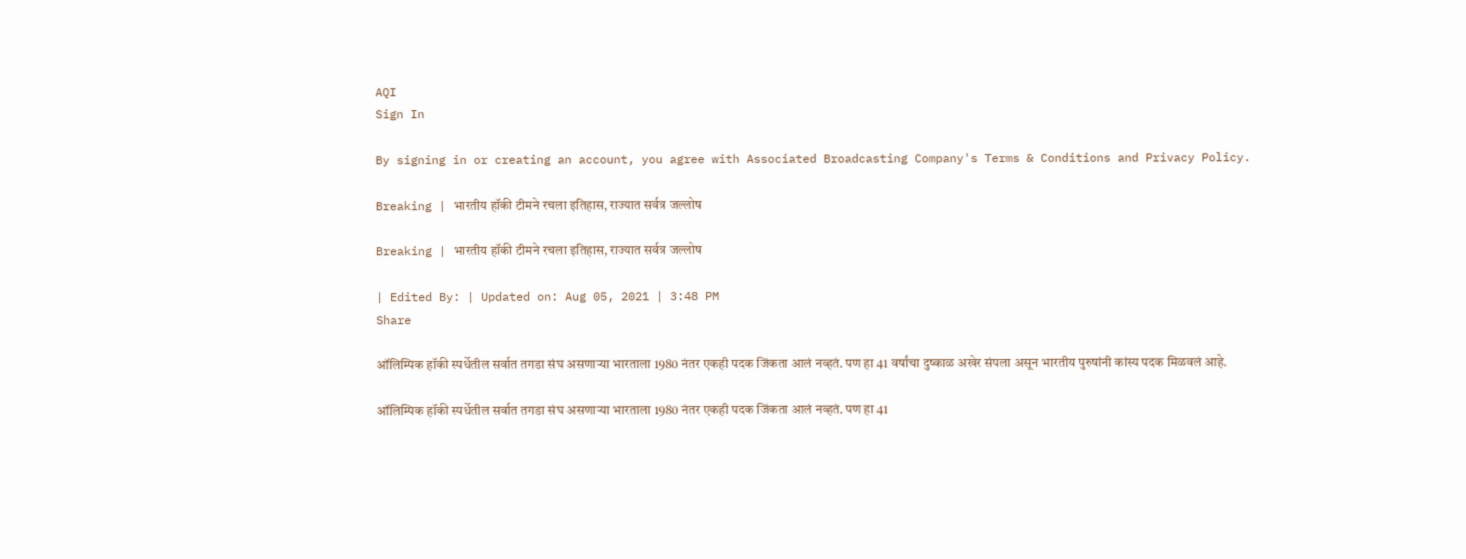AQI
Sign In

By signing in or creating an account, you agree with Associated Broadcasting Company's Terms & Conditions and Privacy Policy.

Breaking | भारतीय हॉकी टीमने रचला इतिहास, राज्यात सर्वत्र जल्लोष

Breaking | भारतीय हॉकी टीमने रचला इतिहास, राज्यात सर्वत्र जल्लोष

| Edited By: | Updated on: Aug 05, 2021 | 3:48 PM
Share

ऑलिम्पिक हॉकी स्पर्धेतील सर्वात तगडा संघ असणाऱ्या भारताला 1980 नंतर एकही पदक जिंकता आलं नव्हतं. पण हा 41 वर्षांचा दुष्काळ अखेर संपला असून भारतीय पुरुषांनी कांस्य पदक मिळवलं आहे.

ऑलिम्पिक हॉकी स्पर्धेतील सर्वात तगडा संघ असणाऱ्या भारताला 1980 नंतर एकही पदक जिंकता आलं नव्हतं. पण हा 41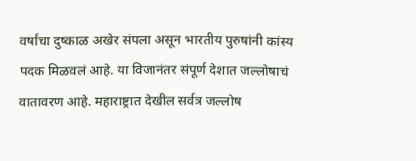वर्षांचा दुष्काळ अखेर संपला असून भारतीय पुरुषांनी कांस्य पदक मिळवलं आहे. या विजानंतर संपूर्ण देशात जल्लोषाचं वातावरण आहे. महाराष्ट्रात देखील सर्वत्र जल्लोष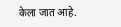केला जात आहे.